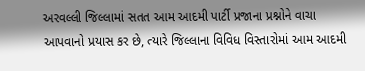અરવલ્લી જિલ્લામાં સતત આમ આદમી પાર્ટી પ્રજાના પ્રશ્નોને વાચા આપવાનો પ્રયાસ કર છે, ત્યારે જિલ્લાના વિવિધ વિસ્તારોમાં આમ આદમી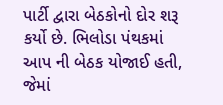પાર્ટી દ્વારા બેઠકોનો દોર શરૂ કર્યો છે. ભિલોડા પંથકમાં આપ ની બેઠક યોજાઈ હતી, જેમાં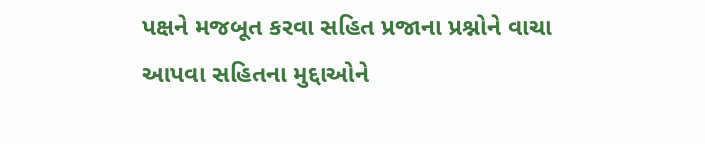પક્ષને મજબૂત કરવા સહિત પ્રજાના પ્રશ્નોને વાચા આપવા સહિતના મુદ્દાઓને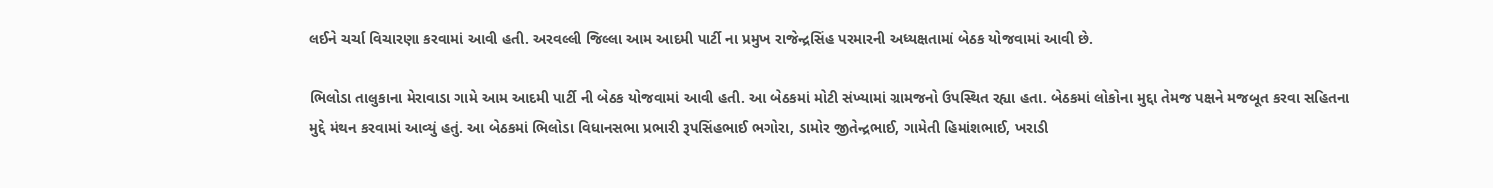લઈને ચર્ચા વિચારણા કરવામાં આવી હતી. અરવલ્લી જિલ્લા આમ આદમી પાર્ટી ના પ્રમુખ રાજેન્દ્રસિંહ પરમારની અધ્યક્ષતામાં બેઠક યોજવામાં આવી છે.

ભિલોડા તાલુકાના મેરાવાડા ગામે આમ આદમી પાર્ટી ની બેઠક યોજવામાં આવી હતી. આ બેઠકમાં મોટી સંખ્યામાં ગ્રામજનો ઉપસ્થિત રહ્યા હતા. બેઠકમાં લોકોના મુદ્દા તેમજ પક્ષને મજબૂત કરવા સહિતના મુદ્દે મંથન કરવામાં આવ્યું હતું. આ બેઠકમાં ભિલોડા વિધાનસભા પ્રભારી રૂપસિંહભાઈ ભગોરા, ડામોર જીતેન્દ્રભાઈ, ગામેતી હિમાંશભાઈ, ખરાડી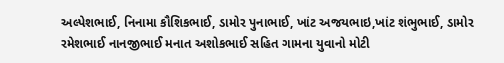અલ્પેશભાઈ, નિનામા કૌશિકભાઈ, ડામોર પુનાભાઈ, ખાંટ અજયભાઇ,ખાંટ શંભુભાઈ, ડામોર રમેશભાઈ નાનજીભાઈ મનાત અશોકભાઈ સહિત ગામના યુવાનો મોટી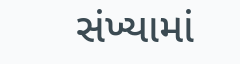સંખ્યામાં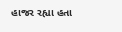હાજર રહ્યા હતા